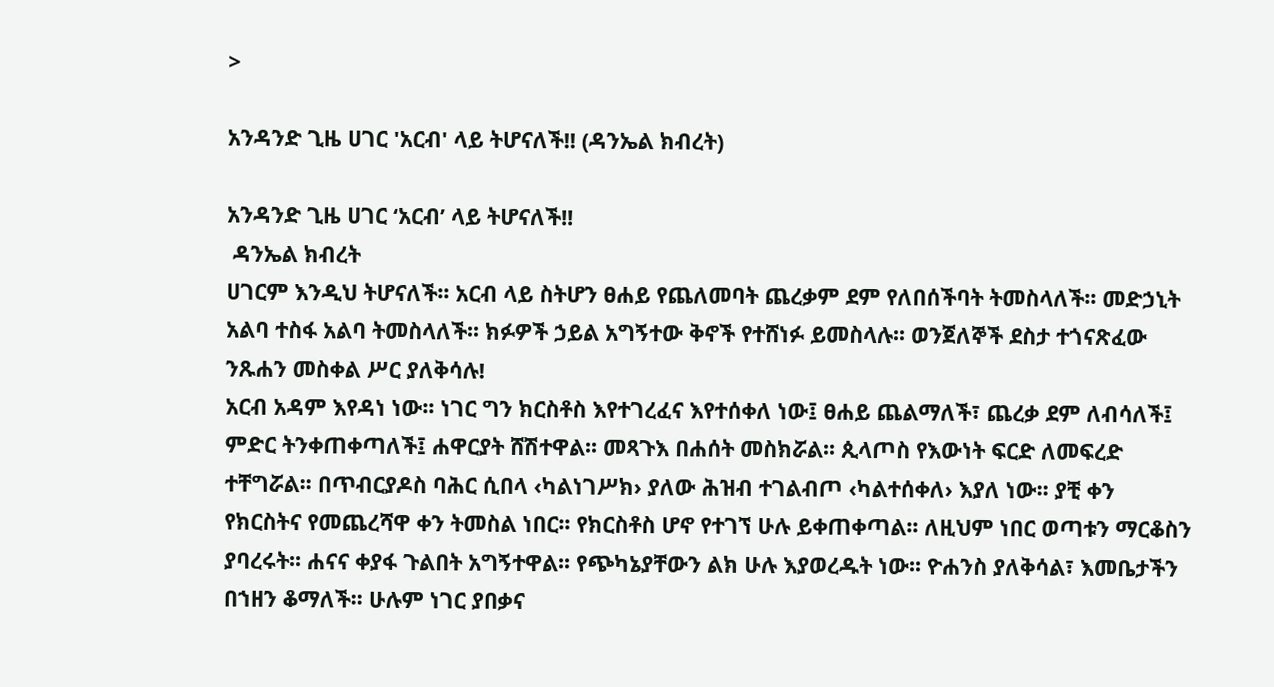>

አንዳንድ ጊዜ ሀገር 'አርብ' ላይ ትሆናለች!! (ዳንኤል ክብረት)

አንዳንድ ጊዜ ሀገር ‘አርብ’ ላይ ትሆናለች!!
 ዳንኤል ክብረት
ሀገርም እንዲህ ትሆናለች፡፡ አርብ ላይ ስትሆን ፀሐይ የጨለመባት ጨረቃም ደም የለበሰችባት ትመስላለች፡፡ መድኃኒት አልባ ተስፋ አልባ ትመስላለች፡፡ ክፉዎች ኃይል አግኝተው ቅኖች የተሸነፉ ይመስላሉ፡፡ ወንጀለኞች ደስታ ተጎናጽፈው ንጹሐን መስቀል ሥር ያለቅሳሉ!
አርብ አዳም እየዳነ ነው፡፡ ነገር ግን ክርስቶስ እየተገረፈና እየተሰቀለ ነው፤ ፀሐይ ጨልማለች፣ ጨረቃ ደም ለብሳለች፤ ምድር ትንቀጠቀጣለች፤ ሐዋርያት ሸሽተዋል፡፡ መጻጉእ በሐሰት መስክሯል፡፡ ጲላጦስ የእውነት ፍርድ ለመፍረድ ተቸግሯል፡፡ በጥብርያዶስ ባሕር ሲበላ ‹ካልነገሥክ› ያለው ሕዝብ ተገልብጦ ‹ካልተሰቀለ› እያለ ነው፡፡ ያቺ ቀን የክርስትና የመጨረሻዋ ቀን ትመስል ነበር፡፡ የክርስቶስ ሆኖ የተገኘ ሁሉ ይቀጠቀጣል፡፡ ለዚህም ነበር ወጣቱን ማርቆስን ያባረሩት፡፡ ሐናና ቀያፋ ጉልበት አግኝተዋል፡፡ የጭካኔያቸውን ልክ ሁሉ እያወረዱት ነው፡፡ ዮሐንስ ያለቅሳል፣ እመቤታችን በኀዘን ቆማለች፡፡ ሁሉም ነገር ያበቃና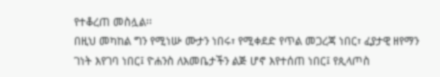የተቆረጠ መስሏል፡፡
በዚህ መካከል ግን የሚነሡ ሙታን ነበሩ፣ የሚቀደድ የጥል መጋረጃ ነበር፣ ፈያታዊ ዘየማን ገነት እየገባ ነበር፤ ዮሐንስ ለእመቤታችን ልጅ ሆኖ እየተሰጠ ነበር፤ የጲላጦስ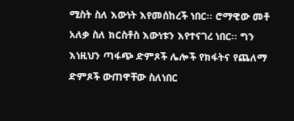ሚስት ስለ እውነት እየመሰከረች ነበር፡፡ ሮማዊው መቶ አለቃ ስለ ክርስቶስ እውነቱን እየተናገረ ነበር፡፡ ግን እነዚህን ጣፋጭ ድምጾች ሌሎች የክፋትና የጨለማ ድምጾች ውጠዋቸው ስለነበር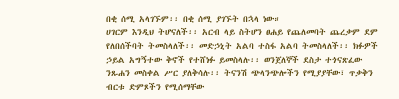በቂ ሰሚ አላገኙም፡፡ በቂ ሰሚ ያገኙት በኋላ ነው።
ሀገርም እንዲህ ትሆናለች፡፡ አርብ ላይ ስትሆን ፀሐይ የጨለመባት ጨረቃም ደም የለበሰችባት ትመስላለች፡፡ መድኃኒት አልባ ተስፋ አልባ ትመስላለች፡፡ ክፉዎች ኃይል አግኝተው ቅኖች የተሸነፉ ይመስላሉ፡፡ ወንጀለኞች ደስታ ተጎናጽፈው ንጹሐን መስቀል ሥር ያለቅሳሉ፡፡ ትናንሽ ጭላንጭሎችን የሚያያቸው፣ ጥቃቅን ብርቱ ድምጾችን የሚሰማቸው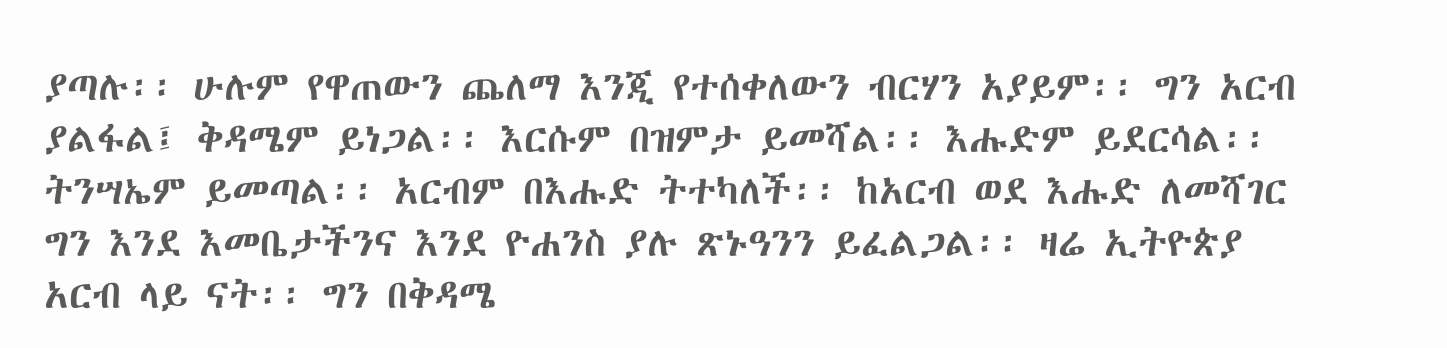ያጣሉ፡፡ ሁሉም የዋጠውን ጨለማ እንጂ የተሰቀለውን ብርሃን አያይም፡፡ ግን አርብ ያልፋል፤ ቅዳሜም ይነጋል፡፡ እርሱም በዝምታ ይመሻል፡፡ እሑድም ይደርሳል፡፡ ትንሣኤም ይመጣል፡፡ አርብም በእሑድ ትተካለች፡፡ ከአርብ ወደ እሑድ ለመሻገር ግን እንደ እመቤታችንና እንደ ዮሐንስ ያሉ ጽኑዓንን ይፈልጋል፡፡ ዛሬ ኢትዮጵያ አርብ ላይ ናት፡፡ ግን በቅዳሜ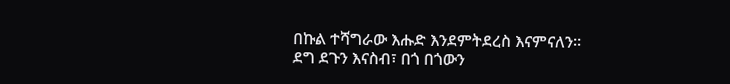በኩል ተሻግራው እሑድ እንደምትደረስ እናምናለን።
ደግ ደጉን እናስብ፣ በጎ በጎውን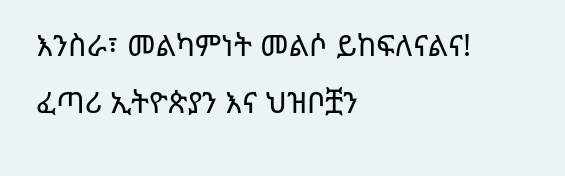እንስራ፣ መልካምነት መልሶ ይከፍለናልና!
ፈጣሪ ኢትዮጵያን እና ህዝቦቿን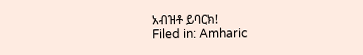አብዝቶ ይባርክ!
Filed in: Amharic